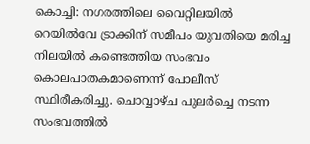കൊച്ചി: നഗരത്തിലെ വൈറ്റിലയിൽ റെയിൽവേ ട്രാക്കിന് സമീപം യുവതിയെ മരിച്ച നിലയിൽ കണ്ടെത്തിയ സംഭവം കൊലപാതകമാണെന്ന് പോലീസ് സ്ഥിരീകരിച്ചു. ചൊവ്വാഴ്ച പുലർച്ചെ നടന്ന സംഭവത്തിൽ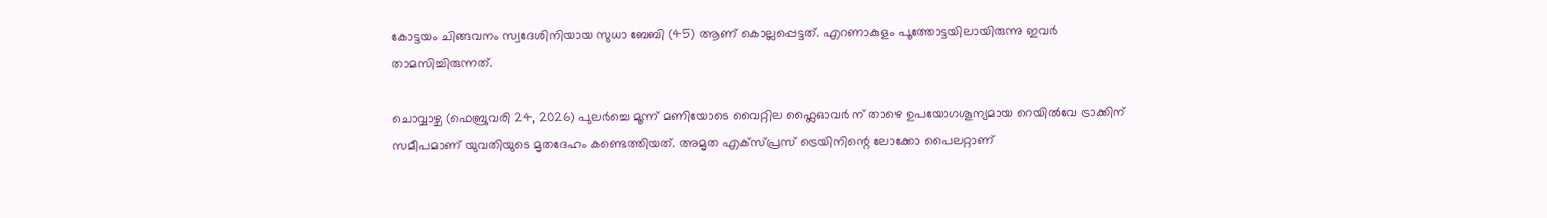കോട്ടയം ചിങ്ങവനം സ്വദേശിനിയായ സുധാ ബേബി (45) ആണ് കൊല്ലപ്പെട്ടത്. എറണാകുളം പൂത്തോട്ടയിലായിരുന്നു ഇവർ താമസിച്ചിരുന്നത്.

ചൊവ്വാഴ്ച (ഫെബ്രുവരി 24, 2026) പുലർച്ചെ മൂന്ന് മണിയോടെ വൈറ്റില ഫ്ലൈഓവർ ന് താഴെ ഉപയോഗശൂന്യമായ റെയിൽവേ ട്രാക്കിന് സമീപമാണ് യുവതിയുടെ മൃതദേഹം കണ്ടെത്തിയത്. അമൃത എക്സ്പ്രസ് ട്രെയിനിന്റെ ലോക്കോ പൈലറ്റാണ്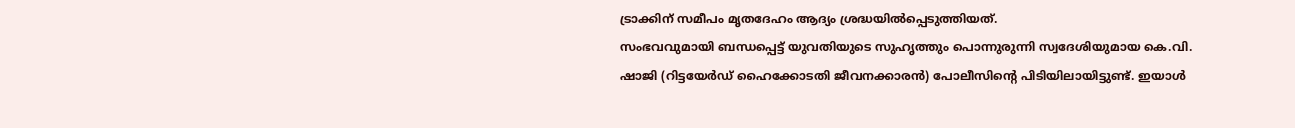ട്രാക്കിന് സമീപം മൃതദേഹം ആദ്യം ശ്രദ്ധയിൽപ്പെടുത്തിയത്.
സംഭവവുമായി ബന്ധപ്പെട്ട് യുവതിയുടെ സുഹൃത്തും പൊന്നുരുന്നി സ്വദേശിയുമായ കെ.വി. ഷാജി (റിട്ടയേർഡ് ഹൈക്കോടതി ജീവനക്കാരൻ) പോലീസിന്റെ പിടിയിലായിട്ടുണ്ട്. ഇയാൾ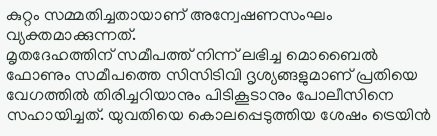കുറ്റം സമ്മതിച്ചതായാണ് അന്വേഷണസംഘം വ്യക്തമാക്കുന്നത്.
മൃതദേഹത്തിന് സമീപത്ത് നിന്ന് ലഭിച്ച മൊബൈൽ ഫോണും സമീപത്തെ സിസിടിവി ദൃശ്യങ്ങളുമാണ് പ്രതിയെ വേഗത്തിൽ തിരിച്ചറിയാനും പിടികൂടാനും പോലീസിനെ സഹായിച്ചത്. യുവതിയെ കൊലപ്പെടുത്തിയ ശേഷം ട്രെയിൻ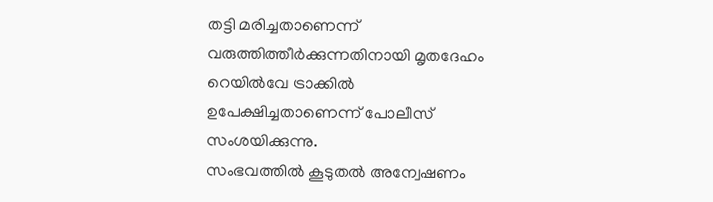തട്ടി മരിച്ചതാണെന്ന് വരുത്തിത്തീർക്കുന്നതിനായി മൃതദേഹം റെയിൽവേ ട്രാക്കിൽ ഉപേക്ഷിച്ചതാണെന്ന് പോലീസ് സംശയിക്കുന്നു.
സംഭവത്തിൽ കൂടുതൽ അന്വേഷണം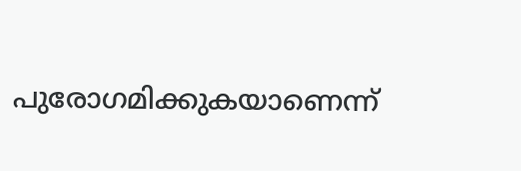പുരോഗമിക്കുകയാണെന്ന്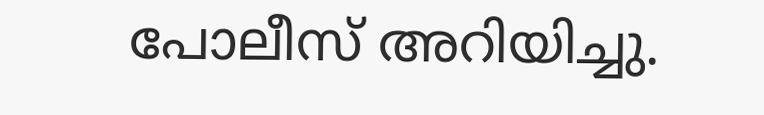പോലീസ് അറിയിച്ചു.